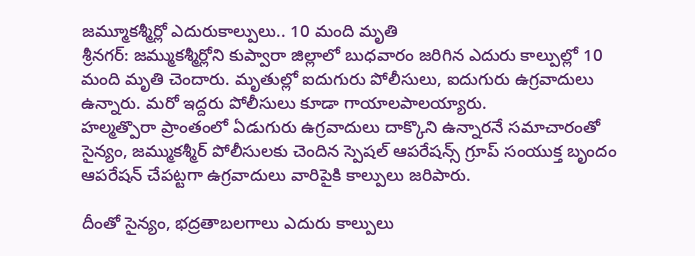జమ్మూకశ్మీర్లో ఎదురుకాల్పులు.. 10 మంది మృతి
శ్రీనగర్: జమ్ముకశ్మీర్లోని కుప్వారా జిల్లాలో బుధవారం జరిగిన ఎదురు కాల్పుల్లో 10 మంది మృతి చెందారు. మృతుల్లో ఐదుగురు పోలీసులు, ఐదుగురు ఉగ్రవాదులు ఉన్నారు. మరో ఇద్దరు పోలీసులు కూడా గాయాలపాలయ్యారు.
హల్మత్పొరా ప్రాంతంలో ఏడుగురు ఉగ్రవాదులు దాక్కొని ఉన్నారనే సమాచారంతో సైన్యం, జమ్ముకశ్మీర్ పోలీసులకు చెందిన స్పెషల్ ఆపరేషన్స్ గ్రూప్ సంయుక్త బృందం ఆపరేషన్ చేపట్టగా ఉగ్రవాదులు వారిపైకి కాల్పులు జరిపారు.

దీంతో సైన్యం, భద్రతాబలగాలు ఎదురు కాల్పులు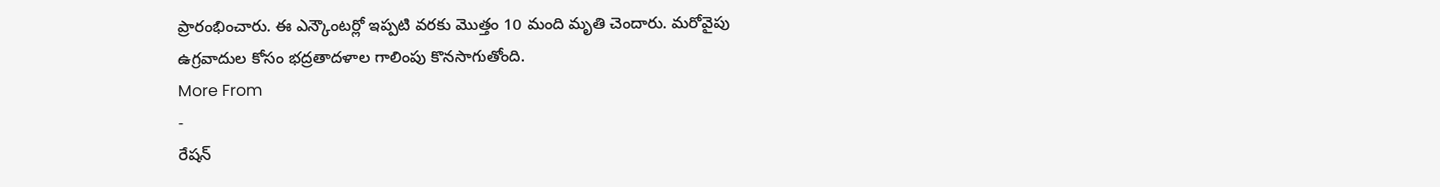ప్రారంభించారు. ఈ ఎన్కౌంటర్లో ఇప్పటి వరకు మొత్తం 10 మంది మృతి చెందారు. మరోవైపు ఉగ్రవాదుల కోసం భద్రతాదళాల గాలింపు కొనసాగుతోంది.
More From
-
రేషన్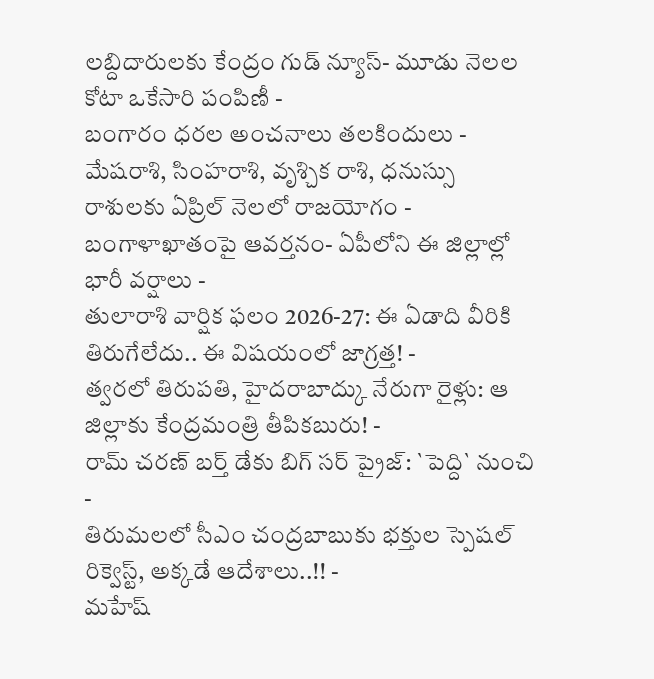లబ్దిదారులకు కేంద్రం గుడ్ న్యూస్- మూడు నెలల కోటా ఒకేసారి పంపిణీ -
బంగారం ధరల అంచనాలు తలకిందులు -
మేషరాశి, సింహరాశి, వృశ్చిక రాశి, ధనుస్సు రాశులకు ఏప్రిల్ నెలలో రాజయోగం -
బంగాళాఖాతంపై ఆవర్తనం- ఏపీలోని ఈ జిల్లాల్లో భారీ వర్షాలు -
తులారాశి వార్షిక ఫలం 2026-27: ఈ ఏడాది వీరికి తిరుగేలేదు.. ఈ విషయంలో జాగ్రత్త! -
త్వరలో తిరుపతి, హైదరాబాద్కు నేరుగా రైళ్లు: ఆ జిల్లాకు కేంద్రమంత్రి తీపికబురు! -
రామ్ చరణ్ బర్త్ డేకు బిగ్ సర్ ప్రైజ్: `పెద్ది` నుంచి -
తిరుమలలో సీఎం చంద్రబాబుకు భక్తుల స్పెషల్ రిక్వెస్ట్, అక్కడే ఆదేశాలు..!! -
మహేష్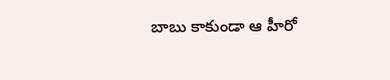బాబు కాకుండా ఆ హీరో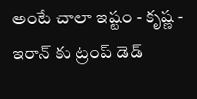అంటే చాలా ఇష్టం - కృష్ణ -
ఇరాన్ కు ట్రంప్ డెడ్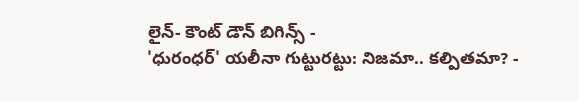లైన్- కౌంట్ డౌన్ బిగిన్స్ -
'ధురంధర్' యలీనా గుట్టురట్టు: నిజమా.. కల్పితమా? -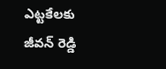ఎట్టకేలకు జీవన్ రెడ్డి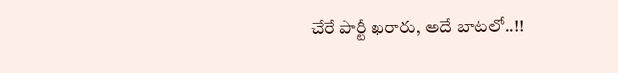చేరే పార్టీ ఖరారు, అదే బాటలో..!!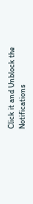Click it and Unblock the Notifications